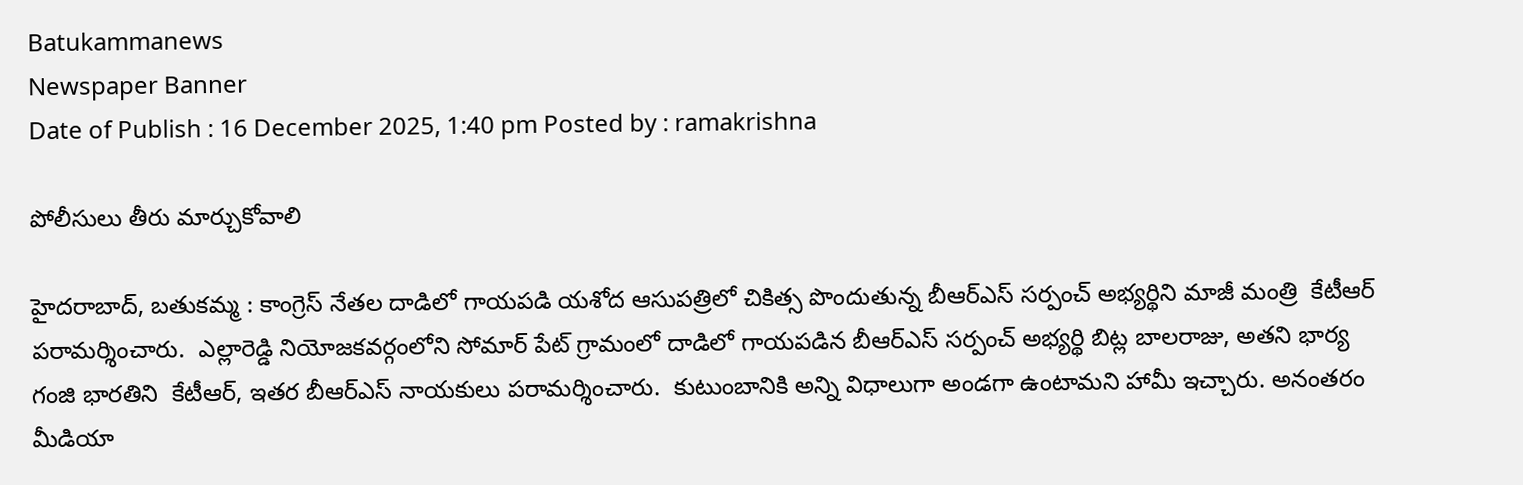Batukammanews
Newspaper Banner
Date of Publish : 16 December 2025, 1:40 pm Posted by : ramakrishna

పోలీసులు తీరు మార్చుకోవాలి

హైదరాబాద్, బతుకమ్మ : కాంగ్రెస్ నేతల దాడిలో గాయపడి యశోద ఆసుపత్రిలో చికిత్స పొందుతున్న బీఆర్ఎస్ సర్పంచ్ అభ్యర్థిని మాజీ మంత్రి  కేటీఆర్ పరామర్శించారు.  ఎల్లారెడ్డి నియోజకవర్గంలోని సోమార్ పేట్ గ్రామంలో దాడిలో గాయపడిన బీఆర్ఎస్ సర్పంచ్ అభ్యర్థి బిట్ల బాలరాజు, అతని భార్య గంజి భారతిని  కేటీఆర్, ఇతర బీఆర్ఎస్ నాయకులు పరామర్శించారు.  కుటుంబానికి అన్ని విధాలుగా అండగా ఉంటామని హామీ ఇచ్చారు. అనంతరం మీడియా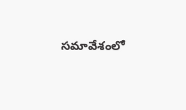సమావేశంలో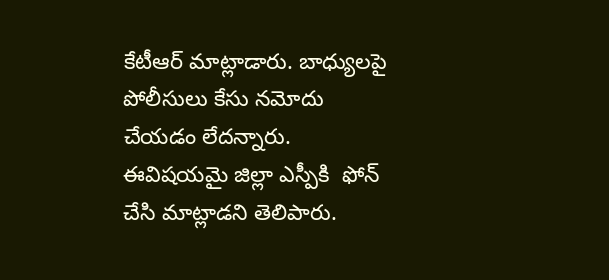కేటీఆర్ మాట్లాడారు. బాధ్యులపై పోలీసులు కేసు నమోదు చేయడం లేదన్నారు.  ఈవిషయమై జిల్లా ఎస్పీకి  ఫోన్ చేసి మాట్లాడని తెలిపారు.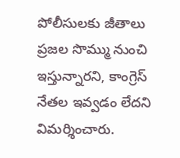పోలీసులకు జీతాలు ప్రజల సొమ్ము నుంచి ఇస్తున్నారని, కాంగ్రెస్ నేతల ఇవ్వడం లేదని విమర్శించారు.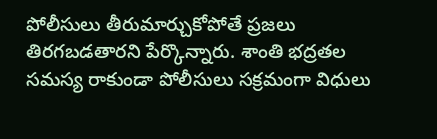పోలీసులు తీరుమార్చుకోపోతే ప్రజలు తిరగబడతారని పేర్కొన్నారు. శాంతి భద్రతల సమస్య రాకుండా పోలీసులు సక్రమంగా విధులు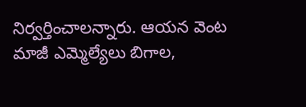నిర్వర్తించాలన్నారు. ఆయన వెంట మాజీ ఎమ్మెల్యేలు బిగాల,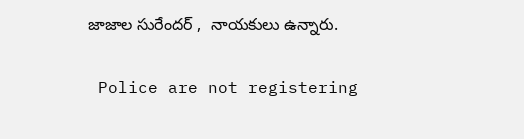జాజాల సురేందర్ ,  నాయకులు ఉన్నారు.

 Police are not registering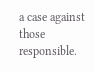a case against those responsible.